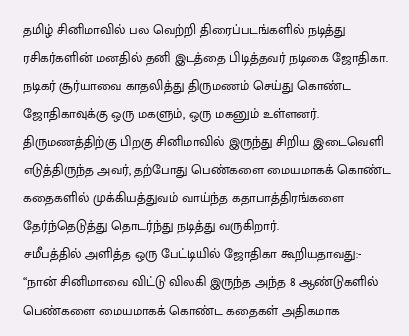தமிழ் சினிமாவில் பல வெற்றி திரைப்படங்களில் நடித்து ரசிகர்களின் மனதில் தனி இடத்தை பிடித்தவர் நடிகை ஜோதிகா. நடிகர் சூர்யாவை காதலித்து திருமணம் செய்து கொண்ட ஜோதிகாவுக்கு ஒரு மகளும், ஒரு மகனும் உள்ளனர். திருமணத்திற்கு பிறகு சினிமாவில் இருந்து சிறிய இடைவெளி எடுத்திருந்த அவர், தற்போது பெண்களை மையமாகக் கொண்ட கதைகளில் முக்கியத்துவம் வாய்ந்த கதாபாத்திரங்களை தேர்ந்தெடுத்து தொடர்ந்து நடித்து வருகிறார்.
சமீபத்தில் அளித்த ஒரு பேட்டியில் ஜோதிகா கூறியதாவது:- “நான் சினிமாவை விட்டு விலகி இருந்த அந்த 8 ஆண்டுகளில் பெண்களை மையமாகக் கொண்ட கதைகள் அதிகமாக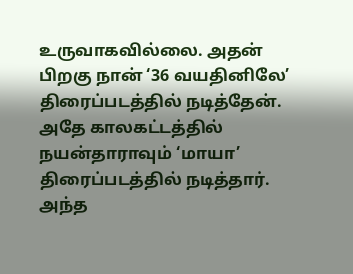உருவாகவில்லை. அதன் பிறகு நான் ‘36 வயதினிலே’ திரைப்படத்தில் நடித்தேன். அதே காலகட்டத்தில் நயன்தாராவும் ‘மாயா’ திரைப்படத்தில் நடித்தார். அந்த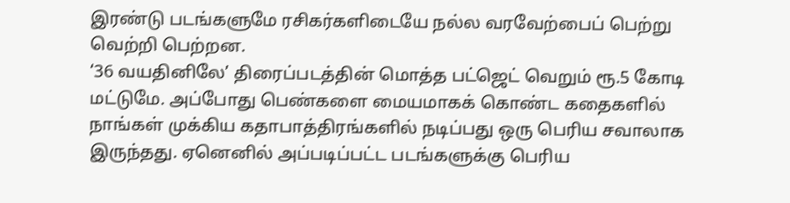இரண்டு படங்களுமே ரசிகர்களிடையே நல்ல வரவேற்பைப் பெற்று வெற்றி பெற்றன.
‘36 வயதினிலே’ திரைப்படத்தின் மொத்த பட்ஜெட் வெறும் ரூ.5 கோடி மட்டுமே. அப்போது பெண்களை மையமாகக் கொண்ட கதைகளில் நாங்கள் முக்கிய கதாபாத்திரங்களில் நடிப்பது ஒரு பெரிய சவாலாக இருந்தது. ஏனெனில் அப்படிப்பட்ட படங்களுக்கு பெரிய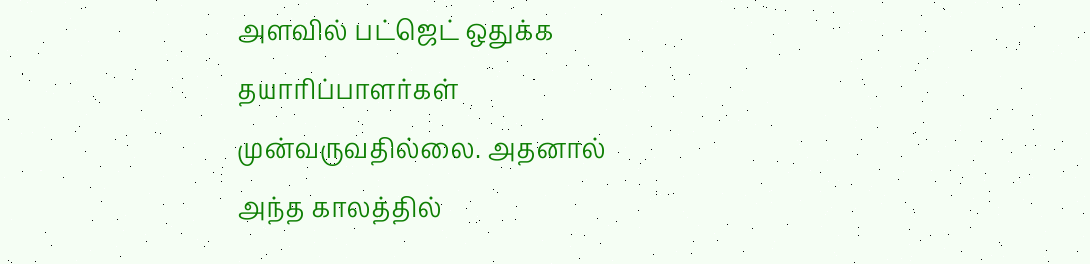அளவில் பட்ஜெட் ஒதுக்க தயாரிப்பாளர்கள் முன்வருவதில்லை. அதனால் அந்த காலத்தில்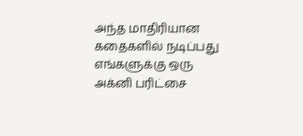அந்த மாதிரியான கதைகளில் நடிப்பது எங்களுக்கு ஒரு அக்னி பரிட்சை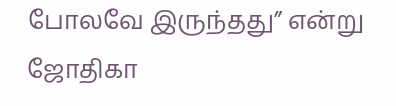போலவே இருந்தது” என்று ஜோதிகா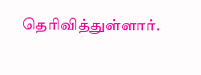தெரிவித்துள்ளார்.